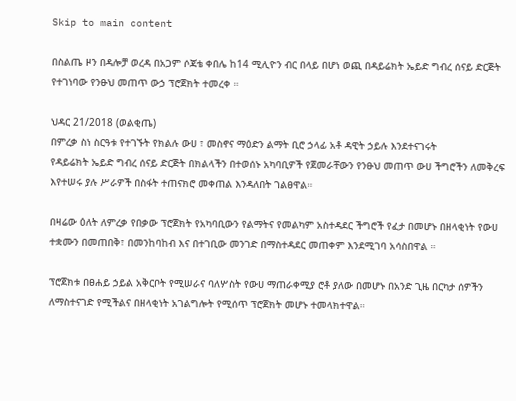Skip to main content

በስልጤ ዞን በዳሎቻ ወረዳ በአጋም ሶጃቴ ቀበሌ ከ14 ሚሊዮን ብር በላይ በሆነ ወጪ በዳይሬክት ኤይድ ግብረ ሰናይ ድርጅት የተገነባው የንፁህ መጠጥ ውኃ ፕሮጀክት ተመረቀ ።

ህዳር 21/2018 (ወልቂጤ)
በምረቃ ስነ ስርዓቱ የተገኙት የክልሉ ውሀ ፣ መስኖና ማዕድን ልማት ቢሮ ኃላፊ አቶ ዳዊት ኃይሉ እንደተናገሩት
የዳይሬክት ኤይድ ግብረ ሰናይ ድርጅት በክልላችን በተወሰኑ አካባቢዎች የጀመራቸውን የንፁህ መጠጥ ውሀ ችግሮችን ለመቅረፍ እየተሠሩ ያሉ ሥራዎች በስፋት ተጠናክሮ መቀጠል እንዳለበት ገልፀዋል።

በዛሬው ዕለት ለምረቃ የበቃው ፕሮጀክት የአካባቢውን የልማትና የመልካም አስተዳደር ችግሮች የፈታ በመሆኑ በዘላቂነት የውሀ ተቋሙን በመጠበቅ፣ በመንከባከብ እና በተገቢው መንገድ በማስተዳደር መጠቀም እንደሚገባ አሳስበዋል ።

ፕሮጀክቱ በፀሐይ ኃይል አቅርቦት የሚሠራና ባለሦስት የውሀ ማጠራቀሚያ ሮቶ ያለው በመሆኑ በአንድ ጊዜ በርካታ ሰዎችን ለማስተናገድ የሚችልና በዘላቂነት አገልግሎት የሚሰጥ ፕሮጀክት መሆኑ ተመላክተዋል።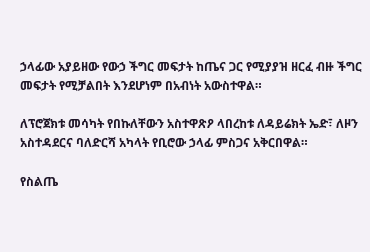ኃላፊው አያይዘው የውኃ ችግር መፍታት ከጤና ጋር የሚያያዝ ዘርፈ ብዙ ችግር መፍታት የሚቻልበት እንደሆነም በአብነት አውስተዋል።

ለፕሮጀክቱ መሳካት የበኩለቸውን አስተዋጽዖ ላበረከቱ ለዳይሬክት ኤድ፣ ለዞን አስተዳደርና ባለድርሻ አካላት የቢሮው ኃላፊ ምስጋና አቅርበዋል።

የስልጤ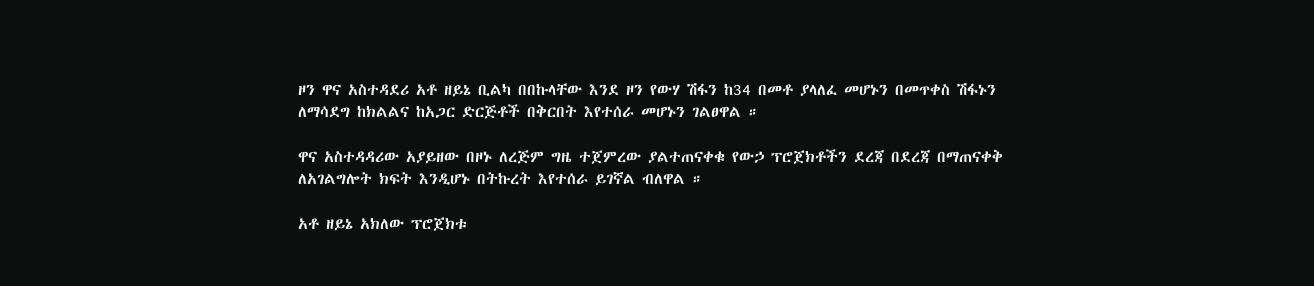ዞን ዋና አስተዳደሪ አቶ ዘይኔ ቢልካ በበኩላቸው እንደ ዞን የውሃ ሽፋን ከ34 በመቶ ያላለፈ መሆኑን በመጥቀስ ሽፋኑን ለማሳደግ ከክልልና ከአጋር ድርጅቶች በቅርበት እየተሰራ መሆኑን ገልፀዋል ።

ዋና አስተዳዳሪው አያይዘው በዞኑ ለረጅም ግዜ ተጀምረው ያልተጠናቀቁ የውኃ ፕሮጀክቶችን ደረጃ በደረጃ በማጠናቀቅ ለአገልግሎት ክፍት እንዲሆኑ በትኩረት እየተሰራ ይገኛል ብለዋል ።

አቶ ዘይኔ አክለው ፕሮጀክቱ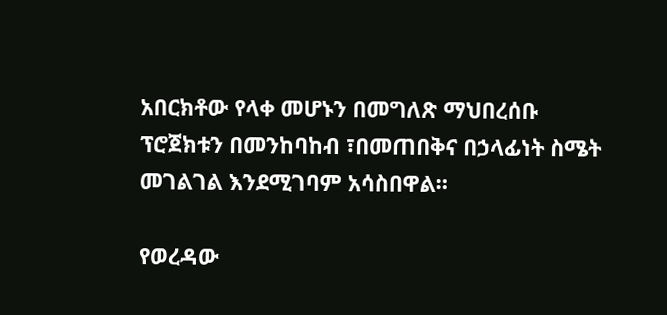አበርክቶው የላቀ መሆኑን በመግለጽ ማህበረሰቡ ፕሮጀክቱን በመንከባከብ ፣በመጠበቅና በኃላፊነት ስሜት መገልገል እንደሚገባም አሳስበዋል።

የወረዳው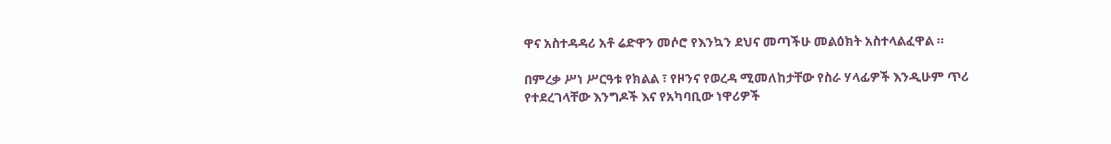ዋና አስተዳዳሪ አቶ ሬድዋን መሶሮ የእንኳን ደህና መጣችሁ መልዕክት አስተላልፈዋል ።

በምረቃ ሥነ ሥርዓቱ የክልል ፣ የዞንና የወረዳ ሚመለከታቸው የስራ ሃላፊዎች እንዲሁም ጥሪ የተደረገላቸው እንግዶች እና የአካባቢው ነዋሪዎች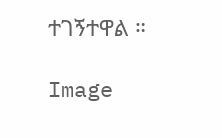ተገኝተዋል ።

Image